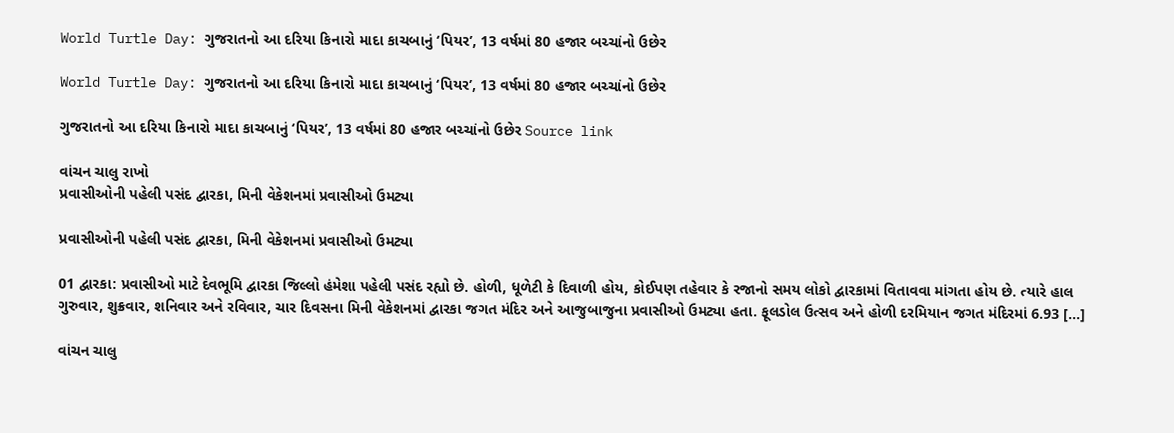World Turtle Day: ગુજરાતનો આ દરિયા કિનારો માદા કાચબાનું ‘પિયર’, 13 વર્ષમાં 80 હજાર બચ્ચાંનો ઉછેર

World Turtle Day: ગુજરાતનો આ દરિયા કિનારો માદા કાચબાનું ‘પિયર’, 13 વર્ષમાં 80 હજાર બચ્ચાંનો ઉછેર

ગુજરાતનો આ દરિયા કિનારો માદા કાચબાનું ‘પિયર’, 13 વર્ષમાં 80 હજાર બચ્ચાંનો ઉછેર Source link

વાંચન ચાલુ રાખો
પ્રવાસીઓની પહેલી પસંદ દ્વારકા, મિની વેકેશનમાં પ્રવાસીઓ ઉમટ્યા

પ્રવાસીઓની પહેલી પસંદ દ્વારકા, મિની વેકેશનમાં પ્રવાસીઓ ઉમટ્યા

01 દ્વારકા: પ્રવાસીઓ માટે દેવભૂમિ દ્વારકા જિલ્લો હંમેશા પહેલી પસંદ રહ્યો છે. હોળી, ધૂળેટી કે દિવાળી હોય, કોઈપણ તહેવાર કે રજાનો સમય લોકો દ્વારકામાં વિતાવવા માંગતા હોય છે. ત્યારે હાલ ગુરુવાર, શુક્રવાર, શનિવાર અને રવિવાર, ચાર દિવસના મિની વેકેશનમાં દ્વારકા જગત મંદિર અને આજુબાજુના પ્રવાસીઓ ઉમટ્યા હતા. ફૂલડોલ ઉત્સવ અને હોળી દરમિયાન જગત મંદિરમાં 6.93 […]

વાંચન ચાલુ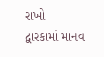રાખો
દ્વારકામાં માનવ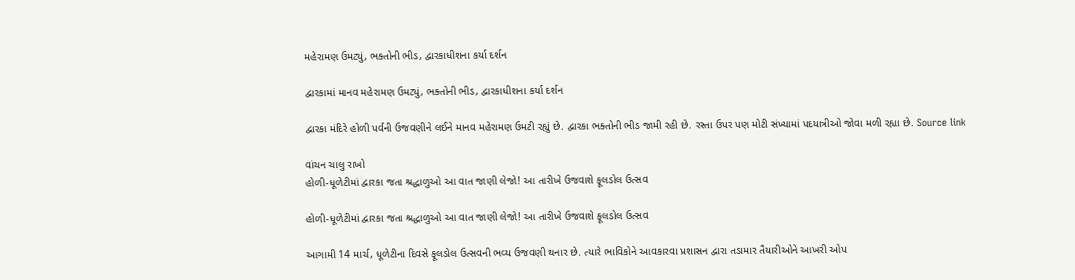મહેરામણ ઉમટ્યું, ભક્તોની ભીડ, દ્વારકાધીશના કર્યા દર્શન

દ્વારકામાં માનવ મહેરામણ ઉમટ્યું, ભક્તોની ભીડ, દ્વારકાધીશના કર્યા દર્શન

દ્વારકા મંદિરે હોળી પર્વની ઉજવણીને લઈને માનવ મહેરામણ ઉમટી રહ્યું છે. દ્વારકા ભક્તોની ભીડ જામી રહી છે. રસ્તા ઉપર પણ મોટી સંખ્યામાં પદયાત્રીઓ જોવા મળી રહ્યા છે. Source link

વાંચન ચાલુ રાખો
હોળી-ધૂળેટીમાં દ્વારકા જતા શ્રદ્ધાળુઓ આ વાત જાણી લેજો! આ તારીખે ઉજવાશે ફૂલડોલ ઉત્સવ

હોળી-ધૂળેટીમાં દ્વારકા જતા શ્રદ્ધાળુઓ આ વાત જાણી લેજો! આ તારીખે ઉજવાશે ફૂલડોલ ઉત્સવ

આગામી 14 માર્ચ, ધૂળેટીના દિવસે ફૂલડોલ ઉત્સવની ભવ્ય ઉજવણી થનાર છે. ત્યારે ભાવિકોને આવકારવા પ્રશાસન દ્વારા તડામાર તૈયારીઓને આખરી ઓપ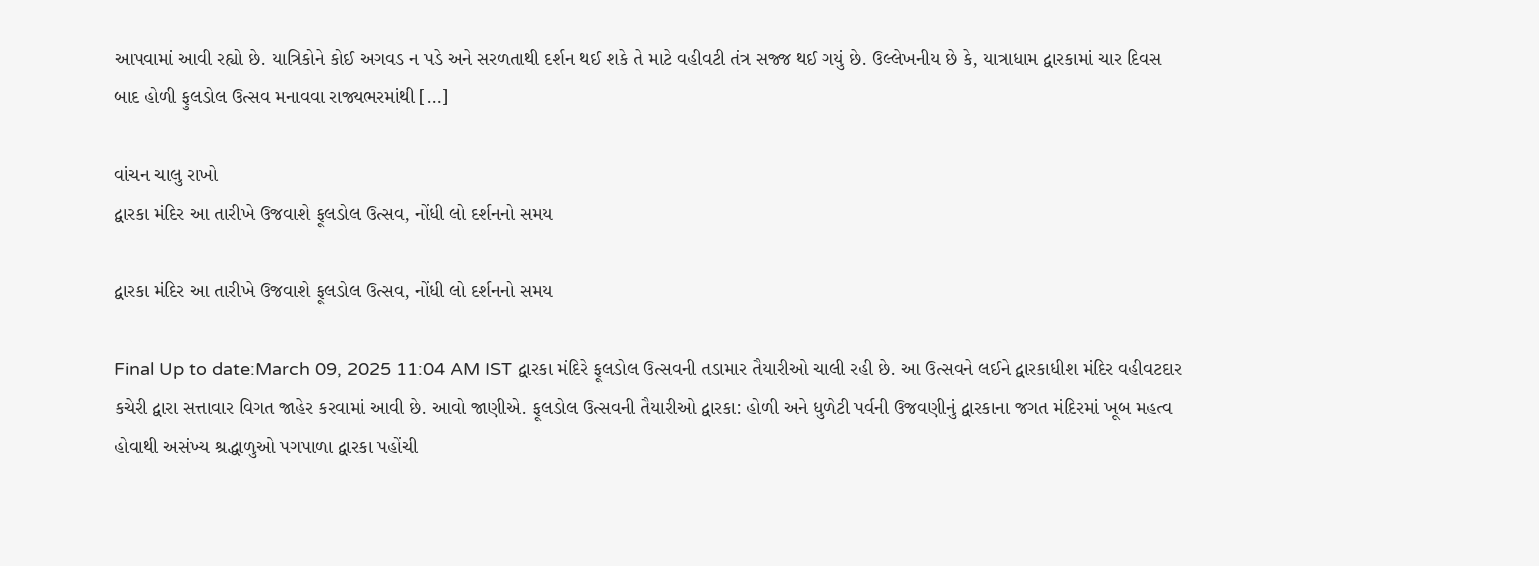આપવામાં આવી રહ્યો છે. યાત્રિકોને કોઈ અગવડ ન પડે અને સરળતાથી દર્શન થઈ શકે તે માટે વહીવટી તંત્ર સજ્જ થઈ ગયું છે. ઉલ્લેખનીય છે કે, યાત્રાધામ દ્વારકામાં ચાર દિવસ બાદ હોળી ફુલડોલ ઉત્સવ મનાવવા રાજ્યભરમાંથી […]

વાંચન ચાલુ રાખો
દ્વારકા મંદિર આ તારીખે ઉજવાશે ફૂલડોલ ઉત્સવ, નોંધી લો દર્શનનો સમય

દ્વારકા મંદિર આ તારીખે ઉજવાશે ફૂલડોલ ઉત્સવ, નોંધી લો દર્શનનો સમય

Final Up to date:March 09, 2025 11:04 AM IST દ્વારકા મંદિરે ફૂલડોલ ઉત્સવની તડામાર તૈયારીઓ ચાલી રહી છે. આ ઉત્સવને લઈને દ્વારકાધીશ મંદિર વહીવટદાર કચેરી દ્વારા સત્તાવાર વિગત જાહેર કરવામાં આવી છે. આવો જાણીએ. ફૂલડોલ ઉત્સવની તૈયારીઓ દ્વારકા: હોળી અને ધુળેટી પર્વની ઉજવણીનું દ્વારકાના જગત મંદિરમાં ખૂબ મહત્વ હોવાથી અસંખ્ય શ્રદ્ધાળુઓ પગપાળા દ્વારકા પહોંચી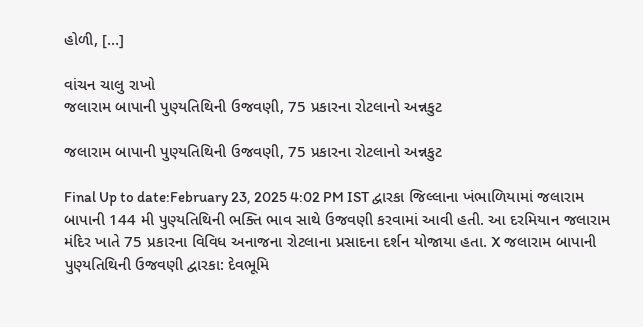હોળી, […]

વાંચન ચાલુ રાખો
જલારામ બાપાની પુણ્યતિથિની ઉજવણી, 75 પ્રકારના રોટલાનો અન્નકુટ

જલારામ બાપાની પુણ્યતિથિની ઉજવણી, 75 પ્રકારના રોટલાનો અન્નકુટ

Final Up to date:February 23, 2025 4:02 PM IST દ્વારકા જિલ્લાના ખંભાળિયામાં જલારામ બાપાની 144 મી પુણ્યતિથિની ભક્તિ ભાવ સાથે ઉજવણી કરવામાં આવી હતી. આ દરમિયાન જલારામ મંદિર ખાતે 75 પ્રકારના વિવિધ અનાજના રોટલાના પ્રસાદના દર્શન યોજાયા હતા. X જલારામ બાપાની પુણ્યતિથિની ઉજવણી દ્વારકા: દેવભૂમિ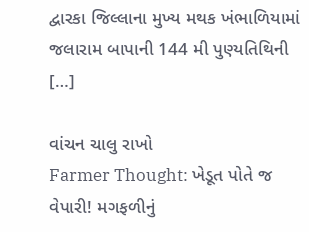દ્વારકા જિલ્લાના મુખ્ય મથક ખંભાળિયામાં જલારામ બાપાની 144 મી પુણ્યતિથિની […]

વાંચન ચાલુ રાખો
Farmer Thought: ખેડૂત પોતે જ વેપારી! મગફળીનું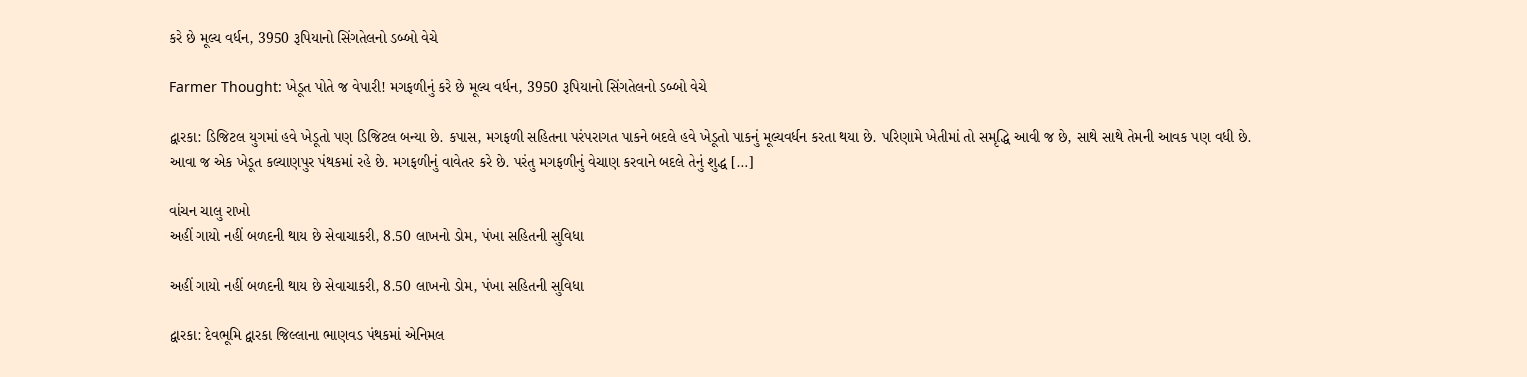કરે છે મૂલ્ય વર્ધન, 3950 રૂપિયાનો સિંગતેલનો ડબ્બો વેચે

Farmer Thought: ખેડૂત પોતે જ વેપારી! મગફળીનું કરે છે મૂલ્ય વર્ધન, 3950 રૂપિયાનો સિંગતેલનો ડબ્બો વેચે

દ્વારકા: ડિજિટલ યુગમાં હવે ખેડૂતો પણ ડિજિટલ બન્યા છે. કપાસ, મગફળી સહિતના પરંપરાગત પાકને બદલે હવે ખેડૂતો પાકનું મૂલ્યવર્ધન કરતા થયા છે. પરિણામે ખેતીમાં તો સમૃદ્ધિ આવી જ છે, સાથે સાથે તેમની આવક પણ વધી છે. આવા જ એક ખેડૂત કલ્યાણપુર પંથકમાં રહે છે. મગફળીનું વાવેતર કરે છે. પરંતુ મગફળીનું વેચાણ કરવાને બદલે તેનું શુદ્ધ […]

વાંચન ચાલુ રાખો
અહીં ગાયો નહીં બળદની થાય છે સેવાચાકરી, 8.50 લાખનો ડોમ, પંખા સહિતની સુવિધા

અહીં ગાયો નહીં બળદની થાય છે સેવાચાકરી, 8.50 લાખનો ડોમ, પંખા સહિતની સુવિધા

દ્વારકા: દેવભૂમિ દ્વારકા જિલ્લાના ભાણવડ પંથકમાં એનિમલ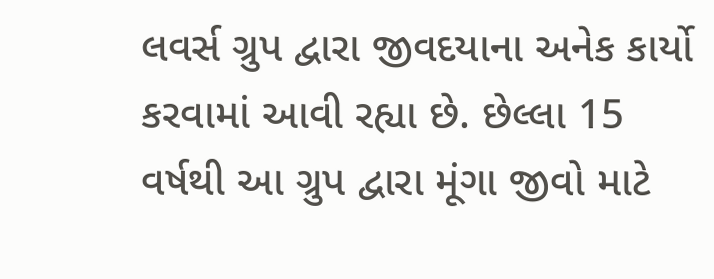લવર્સ ગ્રુપ દ્વારા જીવદયાના અનેક કાર્યો કરવામાં આવી રહ્યા છે. છેલ્લા 15 વર્ષથી આ ગ્રુપ દ્વારા મૂંગા જીવો માટે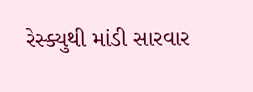રેસ્ક્યુથી માંડી સારવાર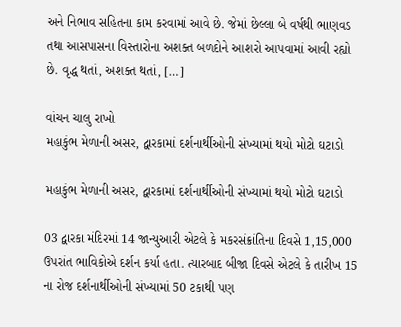અને નિભાવ સહિતના કામ કરવામાં આવે છે. જેમાં છેલ્લા બે વર્ષથી ભાણવડ તથા આસપાસના વિસ્તારોના અશક્ત બળદોને આશરો આપવામાં આવી રહ્યો છે. વૃદ્ધ થતાં, અશક્ત થતાં, […]

વાંચન ચાલુ રાખો
મહાકુંભ મેળાની અસર, દ્વારકામાં દર્શનાર્થીઓની સંખ્યામાં થયો મોટો ઘટાડો

મહાકુંભ મેળાની અસર, દ્વારકામાં દર્શનાર્થીઓની સંખ્યામાં થયો મોટો ઘટાડો

03 દ્વારકા મંદિરમાં 14 જાન્યુઆરી એટલે કે મકરસંક્રાંતિના દિવસે 1,15,000 ઉપરાંત ભાવિકોએ દર્શન કર્યા હતા. ત્યારબાદ બીજા દિવસે એટલે કે તારીખ 15 ના રોજ દર્શનાર્થીઓની સંખ્યામાં 50 ટકાથી પણ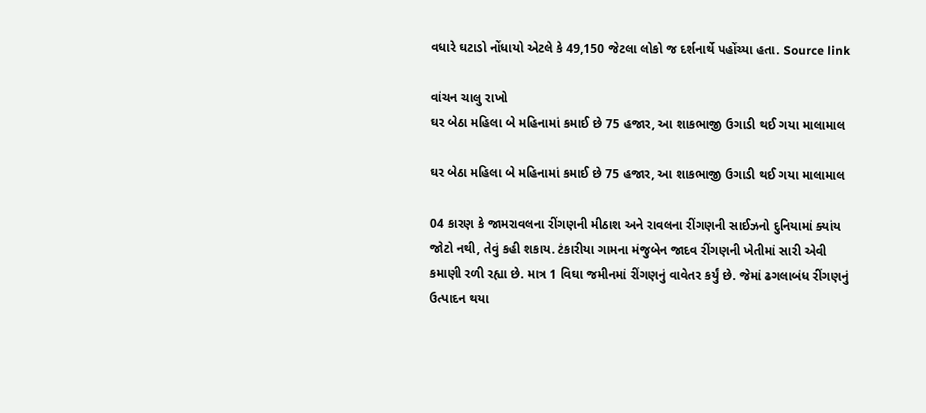વધારે ઘટાડો નોંધાયો એટલે કે 49,150 જેટલા લોકો જ દર્શનાર્થે પહોંચ્યા હતા. Source link

વાંચન ચાલુ રાખો
ઘર બેઠા મહિલા બે મહિનામાં કમાઈ છે 75 હજાર, આ શાકભાજી ઉગાડી થઈ ગયા માલામાલ

ઘર બેઠા મહિલા બે મહિનામાં કમાઈ છે 75 હજાર, આ શાકભાજી ઉગાડી થઈ ગયા માલામાલ

04 કારણ કે જામરાવલના રીંગણની મીઠાશ અને રાવલના રીંગણની સાઈઝનો દુનિયામાં ક્યાંય જોટો નથી, તેવું કહી શકાય. ટંકારીયા ગામના મંજુબેન જાદવ રીંગણની ખેતીમાં સારી એવી કમાણી રળી રહ્યા છે. માત્ર 1 વિઘા જમીનમાં રીંગણનું વાવેતર કર્યું છે. જેમાં ઢગલાબંધ રીંગણનું ઉત્પાદન થયા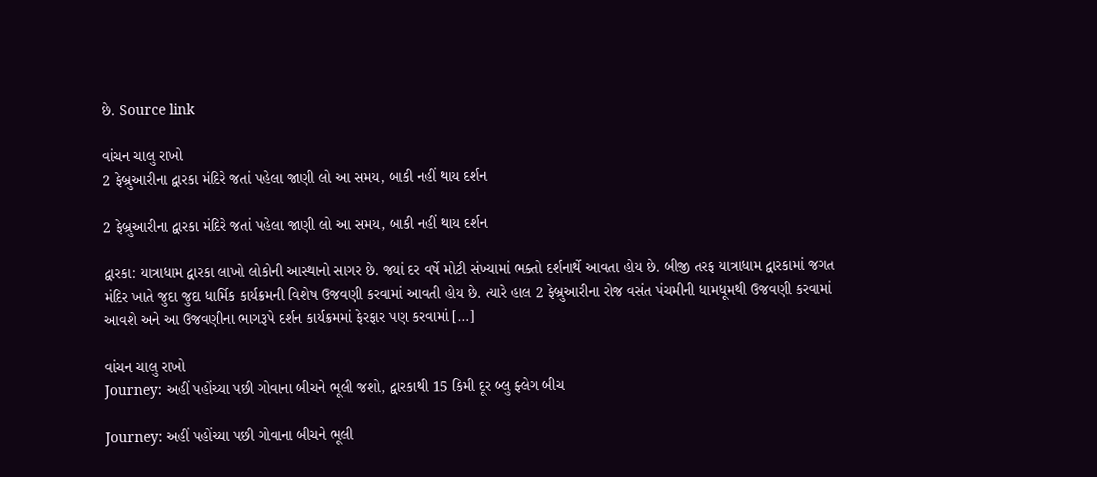છે. Source link

વાંચન ચાલુ રાખો
2 ફેબ્રુઆરીના દ્વારકા મંદિરે જતાં પહેલા જાણી લો આ સમય, બાકી નહીં થાય દર્શન

2 ફેબ્રુઆરીના દ્વારકા મંદિરે જતાં પહેલા જાણી લો આ સમય, બાકી નહીં થાય દર્શન

દ્વારકા: યાત્રાધામ દ્વારકા લાખો લોકોની આસ્થાનો સાગર છે. જ્યાં દર વર્ષે મોટી સંખ્યામાં ભક્તો દર્શનાર્થે આવતા હોય છે. બીજી તરફ યાત્રાધામ દ્વારકામાં જગત મંદિર ખાતે જુદા જુદા ધાર્મિક કાર્યક્રમની વિશેષ ઉજવણી કરવામાં આવતી હોય છે. ત્યારે હાલ 2 ફેબ્રુઆરીના રોજ વસંત પંચમીની ધામધૂમથી ઉજવણી કરવામાં આવશે અને આ ઉજવણીના ભાગરૂપે દર્શન કાર્યક્રમમાં ફેરફાર પણ કરવામાં […]

વાંચન ચાલુ રાખો
Journey: અહીં પહોંચ્યા પછી ગોવાના બીચને ભૂલી જશો, દ્વારકાથી 15 કિમી દૂર બ્લુ ફ્લેગ બીચ

Journey: અહીં પહોંચ્યા પછી ગોવાના બીચને ભૂલી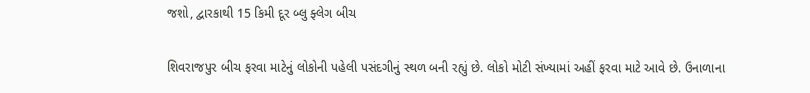જશો, દ્વારકાથી 15 કિમી દૂર બ્લુ ફ્લેગ બીચ

શિવરાજપુર બીચ ફરવા માટેનું લોકોની પહેલી પસંદગીનું સ્થળ બની રહ્યું છે. લોકો મોટી સંખ્યામાં અહીં ફરવા માટે આવે છે. ઉનાળાના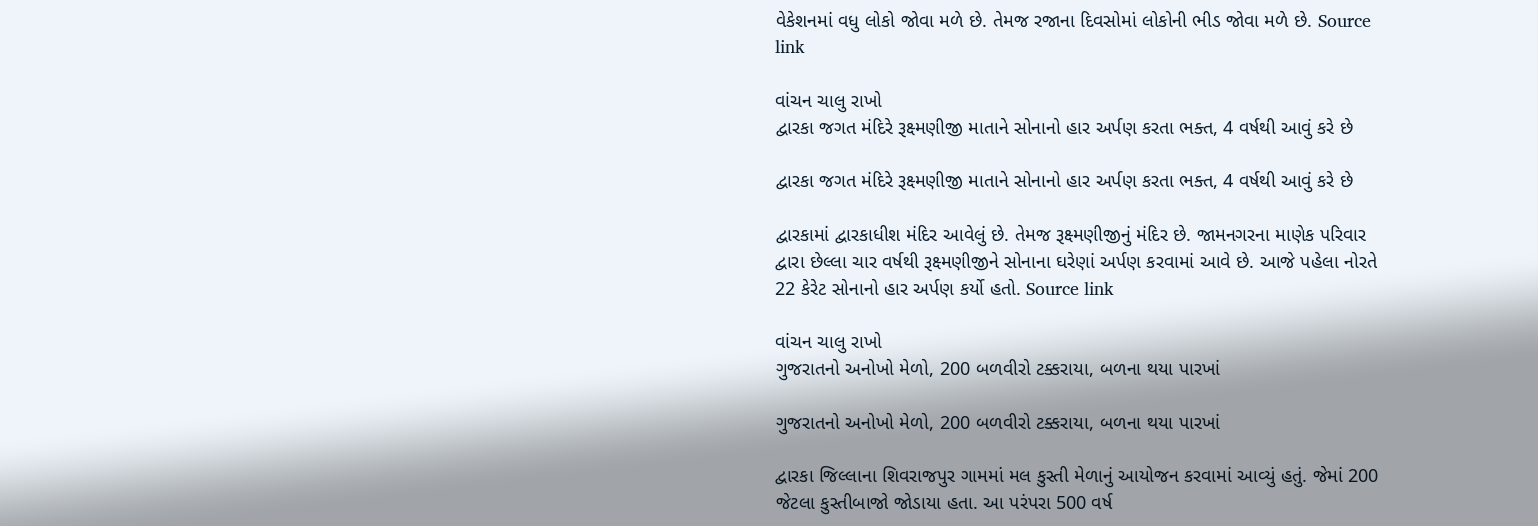વેકેશનમાં વધુ લોકો જોવા મળે છે. તેમજ રજાના દિવસોમાં લોકોની ભીડ જોવા મળે છે. Source link

વાંચન ચાલુ રાખો
દ્વારકા જગત મંદિરે રૂક્ષ્મણીજી માતાને સોનાનો હાર અર્પણ કરતા ભક્ત, 4 વર્ષથી આવું કરે છે

દ્વારકા જગત મંદિરે રૂક્ષ્મણીજી માતાને સોનાનો હાર અર્પણ કરતા ભક્ત, 4 વર્ષથી આવું કરે છે

દ્વારકામાં દ્વારકાધીશ મંદિર આવેલું છે. તેમજ રૂક્ષ્મણીજીનું મંદિર છે. જામનગરના માણેક પરિવાર દ્વારા છેલ્લા ચાર વર્ષથી રૂક્ષ્મણીજીને સોનાના ઘરેણાં અર્પણ કરવામાં આવે છે. આજે પહેલા નોરતે 22 કેરેટ સોનાનો હાર અર્પણ કર્યો હતો. Source link

વાંચન ચાલુ રાખો
ગુજરાતનો અનોખો મેળો, 200 બળવીરો ટક્કરાયા, બળના થયા પારખાં

ગુજરાતનો અનોખો મેળો, 200 બળવીરો ટક્કરાયા, બળના થયા પારખાં

દ્વારકા જિલ્લાના શિવરાજપુર ગામમાં મલ કુસ્તી મેળાનું આયોજન કરવામાં આવ્યું હતું. જેમાં 200 જેટલા કુસ્તીબાજો જોડાયા હતા. આ પરંપરા 500 વર્ષ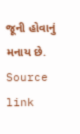જૂની હોવાનું મનાય છે. Source link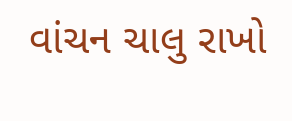વાંચન ચાલુ રાખો